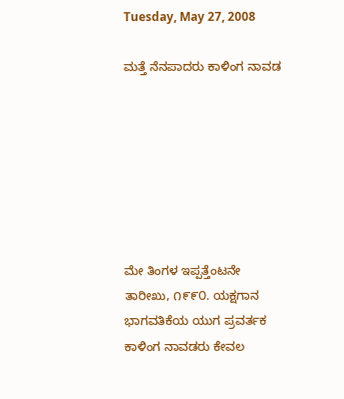Tuesday, May 27, 2008

ಮತ್ತೆ ನೆನಪಾದರು ಕಾಳಿಂಗ ನಾವಡ







ಮೇ ತಿಂಗಳ ಇಪ್ಪತ್ತೆಂಟನೇ ತಾರೀಖು, ೧೯೯೦. ಯಕ್ಷಗಾನ ಭಾಗವತಿಕೆಯ ಯುಗ ಪ್ರವರ್ತಕ ಕಾಳಿಂಗ ನಾವಡರು ಕೇವಲ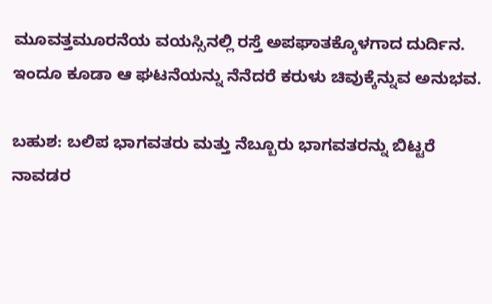ಮೂವತ್ತಮೂರನೆಯ ವಯಸ್ಸಿನಲ್ಲಿ ರಸ್ತೆ ಅಪಘಾತಕ್ಕೊಳಗಾದ ದುರ್ದಿನ. ಇಂದೂ ಕೂಡಾ ಆ ಘಟನೆಯನ್ನು ನೆನೆದರೆ ಕರುಳು ಚಿವುಕ್ಕೆನ್ನುವ ಅನುಭವ.

ಬಹುಶ: ಬಲಿಪ ಭಾಗವತರು ಮತ್ತು ನೆಬ್ಬೂರು ಭಾಗವತರನ್ನು ಬಿಟ್ಟರೆ ನಾವಡರ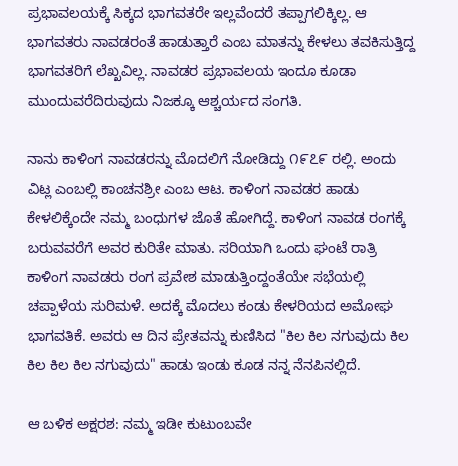ಪ್ರಭಾವಲಯಕ್ಕೆ ಸಿಕ್ಕದ ಭಾಗವತರೇ ಇಲ್ಲವೆಂದರೆ ತಪ್ಪಾಗಲಿಕ್ಕಿಲ್ಲ. ಆ ಭಾಗವತರು ನಾವಡರಂತೆ ಹಾಡುತ್ತಾರೆ ಎಂಬ ಮಾತನ್ನು ಕೇಳಲು ತವಕಿಸುತ್ತಿದ್ದ ಭಾಗವತರಿಗೆ ಲೆಖ್ಖವಿಲ್ಲ. ನಾವಡರ ಪ್ರಭಾವಲಯ ಇಂದೂ ಕೂಡಾ ಮುಂದುವರೆದಿರುವುದು ನಿಜಕ್ಕೂ ಆಶ್ಚರ್ಯದ ಸಂಗತಿ.

ನಾನು ಕಾಳಿಂಗ ನಾವಡರನ್ನು ಮೊದಲಿಗೆ ನೋಡಿದ್ದು ೧೯೭೯ ರಲ್ಲಿ. ಅಂದು ವಿಟ್ಲ ಎಂಬಲ್ಲಿ ಕಾಂಚನಶ್ರೀ ಎಂಬ ಆಟ. ಕಾಳಿಂಗ ನಾವಡರ ಹಾಡು ಕೇಳಲಿಕ್ಕೆಂದೇ ನಮ್ಮ ಬಂಧುಗಳ ಜೊತೆ ಹೋಗಿದ್ದೆ. ಕಾಳಿಂಗ ನಾವಡ ರಂಗಕ್ಕೆ ಬರುವವರೆಗೆ ಅವರ ಕುರಿತೇ ಮಾತು. ಸರಿಯಾಗಿ ಒಂದು ಘಂಟೆ ರಾತ್ರಿ ಕಾಳಿಂಗ ನಾವಡರು ರಂಗ ಪ್ರವೇಶ ಮಾಡುತ್ತಿಂದ್ದಂತೆಯೇ ಸಭೆಯಲ್ಲಿ ಚಪ್ಪಾಳೆಯ ಸುರಿಮಳೆ. ಅದಕ್ಕೆ ಮೊದಲು ಕಂಡು ಕೇಳರಿಯದ ಅಮೋಘ ಭಾಗವತಿಕೆ. ಅವರು ಆ ದಿನ ಪ್ರೇತವನ್ನು ಕುಣಿಸಿದ "ಕಿಲ ಕಿಲ ನಗುವುದು ಕಿಲ ಕಿಲ ಕಿಲ ಕಿಲ ನಗುವುದು" ಹಾಡು ಇಂಡು ಕೂಡ ನನ್ನ ನೆನಪಿನಲ್ಲಿದೆ.

ಆ ಬಳಿಕ ಅಕ್ಷರಶ: ನಮ್ಮ ಇಡೀ ಕುಟುಂಬವೇ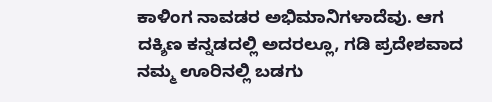ಕಾಳಿಂಗ ನಾವಡರ ಅಭಿಮಾನಿಗಳಾದೆವು. ಆಗ ದಕ್ಶಿಣ ಕನ್ನಡದಲ್ಲಿ ಅದರಲ್ಲೂ, ಗಡಿ ಪ್ರದೇಶವಾದ ನಮ್ಮ ಊರಿನಲ್ಲಿ ಬಡಗು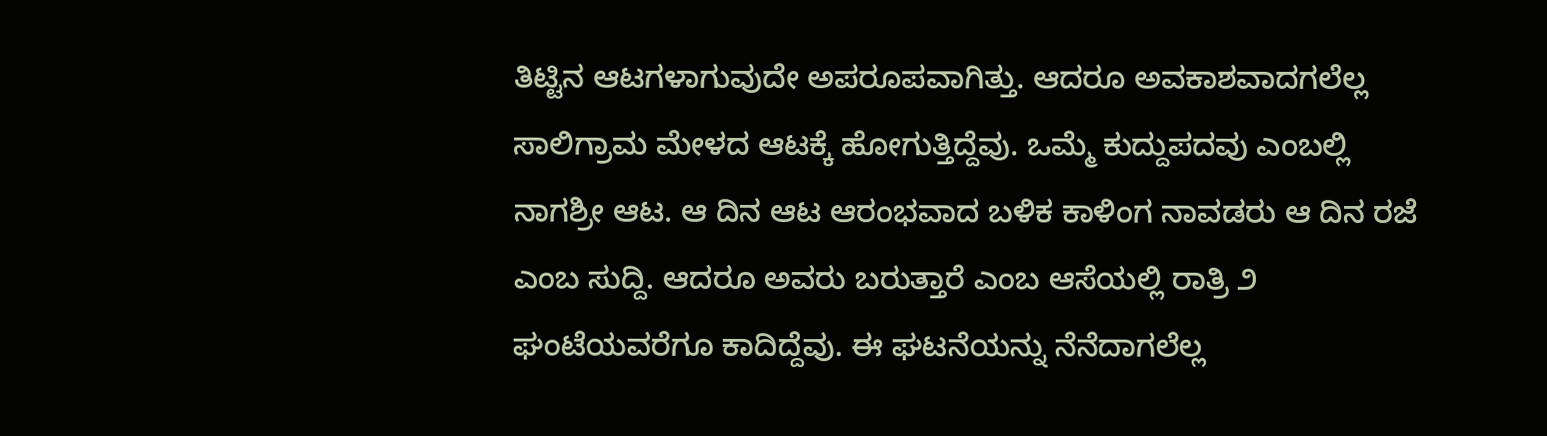ತಿಟ್ಟಿನ ಆಟಗಳಾಗುವುದೇ ಅಪರೂಪವಾಗಿತ್ತು. ಆದರೂ ಅವಕಾಶವಾದಗಲೆಲ್ಲ ಸಾಲಿಗ್ರಾಮ ಮೇಳದ ಆಟಕ್ಕೆ ಹೋಗುತ್ತಿದ್ದೆವು. ಒಮ್ಮೆ ಕುದ್ದುಪದವು ಎಂಬಲ್ಲಿ ನಾಗಶ್ರೀ ಆಟ. ಆ ದಿನ ಆಟ ಆರಂಭವಾದ ಬಳಿಕ ಕಾಳಿಂಗ ನಾವಡರು ಆ ದಿನ ರಜೆ ಎಂಬ ಸುದ್ದಿ. ಆದರೂ ಅವರು ಬರುತ್ತಾರೆ ಎಂಬ ಆಸೆಯಲ್ಲಿ ರಾತ್ರಿ ೨ ಘಂಟೆಯವರೆಗೂ ಕಾದಿದ್ದೆವು. ಈ ಘಟನೆಯನ್ನು ನೆನೆದಾಗಲೆಲ್ಲ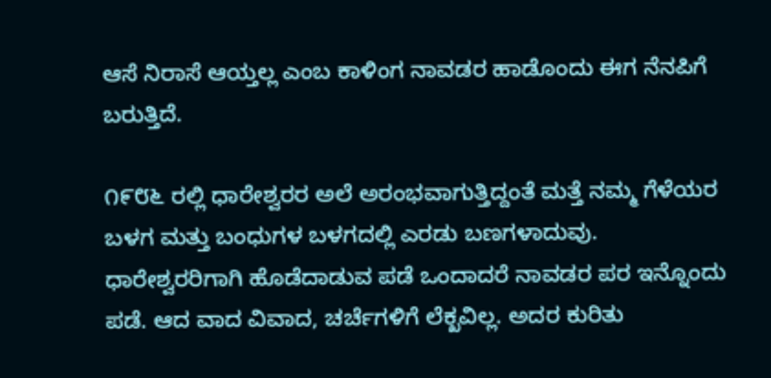ಆಸೆ ನಿರಾಸೆ ಆಯ್ತಲ್ಲ ಎಂಬ ಕಾಳಿಂಗ ನಾವಡರ ಹಾಡೊಂದು ಈಗ ನೆನಪಿಗೆ ಬರುತ್ತಿದೆ.

೧೯೮೬ ರಲ್ಲಿ ಧಾರೇಶ್ವರರ ಅಲೆ ಅರಂಭವಾಗುತ್ತಿದ್ದಂತೆ ಮತ್ತೆ ನಮ್ಮ ಗೆಳೆಯರ ಬಳಗ ಮತ್ತು ಬಂಧುಗಳ ಬಳಗದಲ್ಲಿ ಎರಡು ಬಣಗಳಾದುವು. ಧಾರೇಶ್ವರರಿಗಾಗಿ ಹೊಡೆದಾಡುವ ಪಡೆ ಒಂದಾದರೆ ನಾವಡರ ಪರ ಇನ್ನೊಂದು ಪಡೆ. ಆದ ವಾದ ವಿವಾದ, ಚರ್ಚೆಗಳಿಗೆ ಲೆಕ್ಖವಿಲ್ಲ. ಅದರ ಕುರಿತು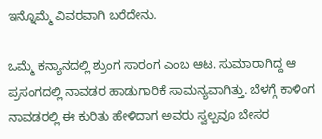ಇನ್ನೊಮ್ಮೆ ವಿವರವಾಗಿ ಬರೆದೇನು.

ಒಮ್ಮೆ ಕನ್ಯಾನದಲ್ಲಿ ಶ್ರುಂಗ ಸಾರಂಗ ಎಂಬ ಆಟ. ಸುಮಾರಾಗಿದ್ದ ಆ ಪ್ರಸಂಗದಲ್ಲಿ ನಾವಡರ ಹಾಡುಗಾರಿಕೆ ಸಾಮನ್ಯವಾಗಿತ್ತು. ಬೆಳಗ್ಗೆ ಕಾಳಿಂಗ ನಾವಡರಲ್ಲಿ ಈ ಕುರಿತು ಹೇಳಿದಾಗ ಅವರು ಸ್ವಲ್ಪವೂ ಬೇಸರ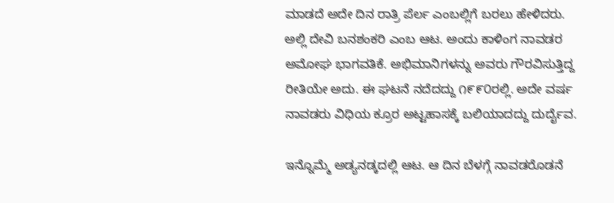ಮಾಡದೆ ಅದೇ ದಿನ ರಾತ್ರಿ ಪೆರ್ಲ ಎಂಬಲ್ಲಿಗೆ ಬರಲು ಹೇಳಿದರು. ಅಲ್ಲಿ ದೇವಿ ಬನಶಂಕರಿ ಎಂಬ ಆಟ. ಅಂದು ಕಾಳಿಂಗ ನಾವಡರ ಅಮೋಘ ಭಾಗವತಿಕೆ. ಅಭಿಮಾನಿಗಳನ್ನು ಅವರು ಗೌರವಿಸುತ್ತಿದ್ದ ರೀತಿಯೇ ಅದು. ಈ ಘಟನೆ ನದೆದದ್ದು ೧೯೯೦ರಲ್ಲಿ. ಅದೇ ವರ್ಷ ನಾವಡರು ವಿಧಿಯ ಕ್ರೂರ ಅಟ್ಟಹಾಸಕ್ಕೆ ಬಲಿಯಾದದ್ದು ದುರ್ದೈವ.

ಇನ್ನೊಮ್ಮೆ ಅಡ್ಯನಡ್ಕದಲ್ಲಿ ಆಟ. ಆ ದಿನ ಬೆಳಗ್ಗೆ ನಾವಡರೊಡನೆ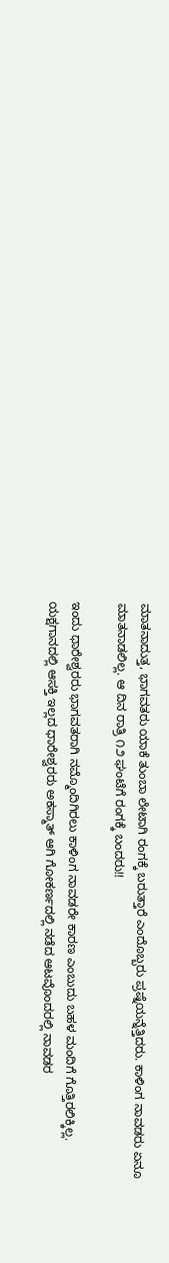ಮಾತನಾದುತ್ತ, ಭಾಗವತರು ಯಾಕೆ ತುಂಬಾ ಲೇಟಾಗಿ ರಂಗಕ್ಕೆ ಬರುತ್ತಾರೆ ಎಂದೊಬ್ಬರು ಪ್ರಷ್ನೆಯನ್ನೆತ್ತಿದರು. ಕಾಳಿಂಗ ನಾವಡರು ಏನೂ ಮಾತನಾಡಲಿಲ್ಲ. ಆ ದಿನ ರಾತ್ರಿ ೧೨ ಘಂಟೆಗೆ ರಂಗಕ್ಕೆ ಬಂದರು!!

ಇಂದು ಧಾರೇಶ್ವರರು ಭಾಗವತರಾಗಿ ನಮ್ಮೊಂದಿಗಿರಲು ಕಾಳಿಂಗ ನಾವಡರೇ ಕಾರಣ ಎಂಬುದು ಬಹಳ ಮಂದಿಗೆ ಗೊತ್ತಿರಲಿಕ್ಕಿಲ್ಲ. ಯಕ್ಷಗಾನದಲ್ಲಿ ಆಸಕ್ತಿ ಇಲ್ಲದ ಧಾರೇಶ್ವರರು ಅಕಸ್ಮಾತ್ ಆಗಿ ಗೋಕರ್ಣದಲ್ಲಿ ನಡೆದ ಆಟವೊಂದರಲ್ಲಿ ನಾವಡರ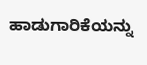ಹಾಡುಗಾರಿಕೆಯನ್ನು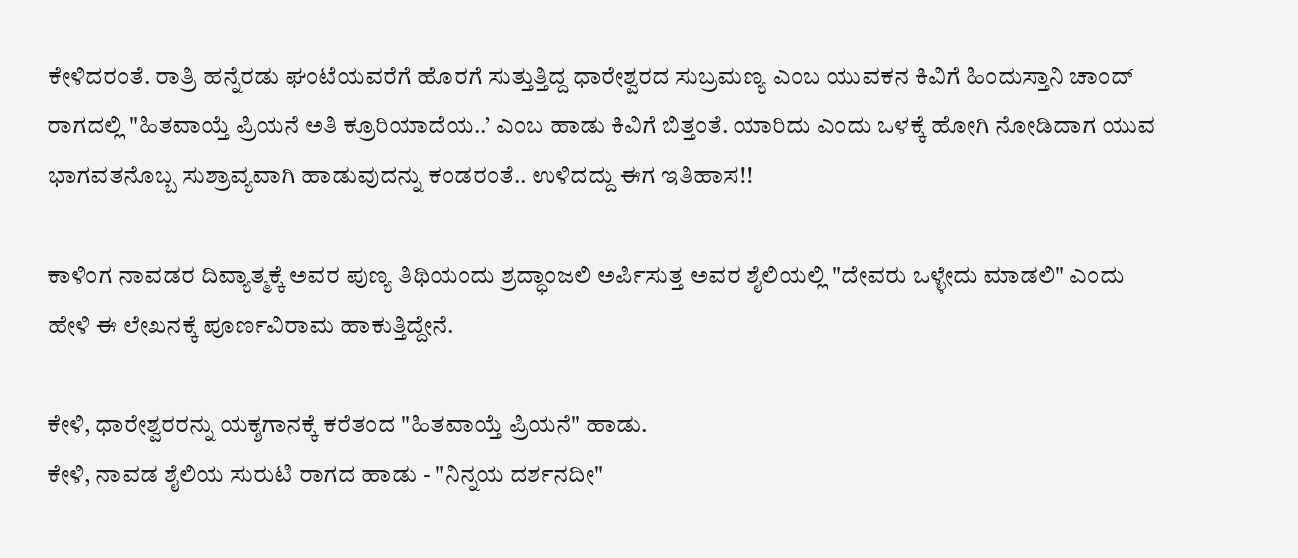ಕೇಳಿದರಂತೆ. ರಾತ್ರಿ ಹನ್ನೆರಡು ಘಂಟೆಯವರೆಗೆ ಹೊರಗೆ ಸುತ್ತುತ್ತಿದ್ದ ಧಾರೇಶ್ವರದ ಸುಬ್ರಮಣ್ಯ ಎಂಬ ಯುವಕನ ಕಿವಿಗೆ ಹಿಂದುಸ್ತಾನಿ ಚಾಂದ್ ರಾಗದಲ್ಲಿ "ಹಿತವಾಯ್ತೆ ಪ್ರಿಯನೆ ಅತಿ ಕ್ರೂರಿಯಾದೆಯ..’ ಎಂಬ ಹಾಡು ಕಿವಿಗೆ ಬಿತ್ತಂತೆ. ಯಾರಿದು ಎಂದು ಒಳಕ್ಕೆ ಹೋಗಿ ನೋಡಿದಾಗ ಯುವ ಭಾಗವತನೊಬ್ಬ ಸುಶ್ರಾವ್ಯವಾಗಿ ಹಾಡುವುದನ್ನು ಕಂಡರಂತೆ.. ಉಳಿದದ್ದು ಈಗ ಇತಿಹಾಸ!!

ಕಾಳಿಂಗ ನಾವಡರ ದಿವ್ಯಾತ್ಮಕ್ಕೆ ಅವರ ಪುಣ್ಯ ತಿಥಿಯಂದು ಶ್ರದ್ಧಾಂಜಲಿ ಅರ್ಪಿಸುತ್ತ ಅವರ ಶೈಲಿಯಲ್ಲಿ "ದೇವರು ಒಳ್ಳೇದು ಮಾಡಲಿ" ಎಂದು ಹೇಳಿ ಈ ಲೇಖನಕ್ಕೆ ಪೂರ್ಣವಿರಾಮ ಹಾಕುತ್ತಿದ್ದೇನೆ.

ಕೇಳಿ, ಧಾರೇಶ್ವರರನ್ನು ಯಕ್ಶಗಾನಕ್ಕೆ ಕರೆತಂದ "ಹಿತವಾಯ್ತೆ ಪ್ರಿಯನೆ" ಹಾಡು.
ಕೇಳಿ, ನಾವಡ ಶೈಲಿಯ ಸುರುಟಿ ರಾಗದ ಹಾಡು - "ನಿನ್ನಯ ದರ್ಶನದೀ"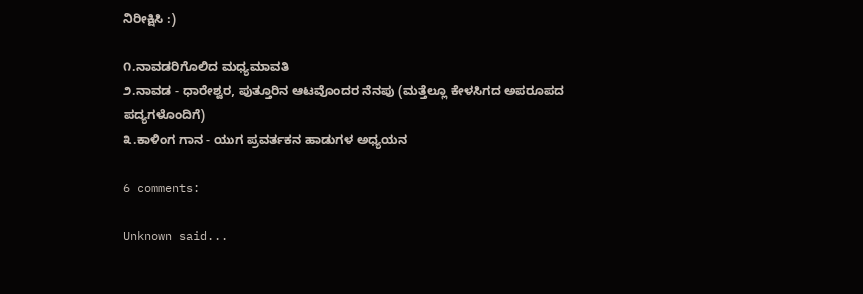ನಿರೀಕ್ಷಿಸಿ :)

೧.ನಾವಡರಿಗೊಲಿದ ಮಧ್ಯಮಾವತಿ
೨.ನಾವಡ - ಧಾರೇಶ್ವರ, ಪುತ್ತೂರಿನ ಆಟವೊಂದರ ನೆನಪು (ಮತ್ತೆಲ್ಲೂ ಕೇಳಸಿಗದ ಅಪರೂಪದ ಪದ್ಯಗಳೊಂದಿಗೆ)
೩.ಕಾಳಿಂಗ ಗಾನ - ಯುಗ ಪ್ರವರ್ತಕನ ಹಾಡುಗಳ ಅಧ್ಯಯನ

6 comments:

Unknown said...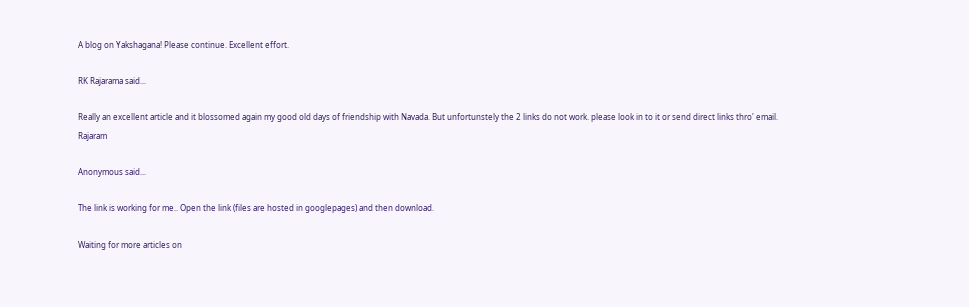A blog on Yakshagana! Please continue. Excellent effort.

RK Rajarama said...

Really an excellent article and it blossomed again my good old days of friendship with Navada. But unfortunstely the 2 links do not work. please look in to it or send direct links thro' email.
Rajaram

Anonymous said...

The link is working for me.. Open the link (files are hosted in googlepages) and then download.

Waiting for more articles on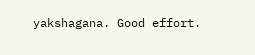yakshagana. Good effort.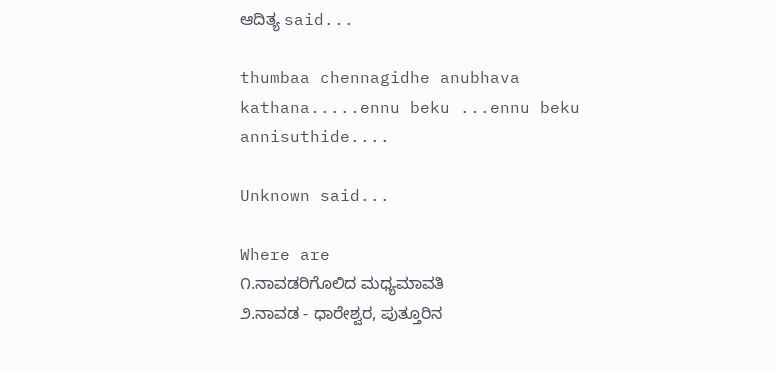ಆದಿತ್ಯ said...

thumbaa chennagidhe anubhava kathana.....ennu beku ...ennu beku annisuthide....

Unknown said...

Where are
೧.ನಾವಡರಿಗೊಲಿದ ಮಧ್ಯಮಾವತಿ
೨.ನಾವಡ - ಧಾರೇಶ್ವರ, ಪುತ್ತೂರಿನ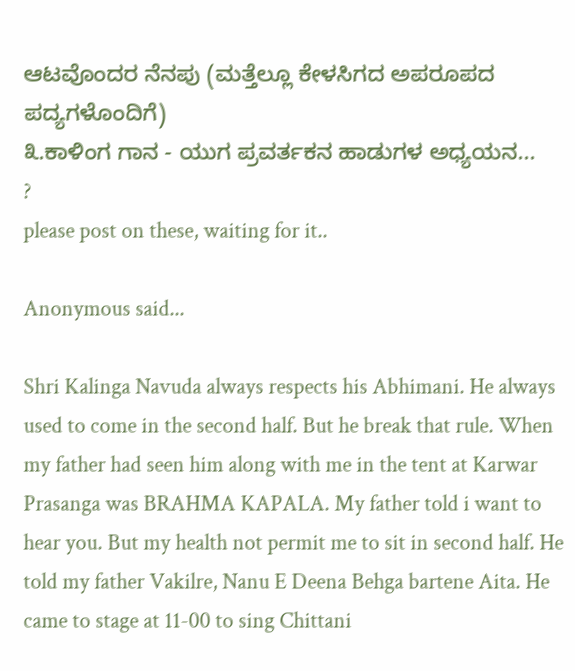ಆಟವೊಂದರ ನೆನಪು (ಮತ್ತೆಲ್ಲೂ ಕೇಳಸಿಗದ ಅಪರೂಪದ ಪದ್ಯಗಳೊಂದಿಗೆ)
೩.ಕಾಳಿಂಗ ಗಾನ - ಯುಗ ಪ್ರವರ್ತಕನ ಹಾಡುಗಳ ಅಧ್ಯಯನ...
?
please post on these, waiting for it..

Anonymous said...

Shri Kalinga Navuda always respects his Abhimani. He always used to come in the second half. But he break that rule. When my father had seen him along with me in the tent at Karwar Prasanga was BRAHMA KAPALA. My father told i want to hear you. But my health not permit me to sit in second half. He told my father Vakilre, Nanu E Deena Behga bartene Aita. He came to stage at 11-00 to sing Chittani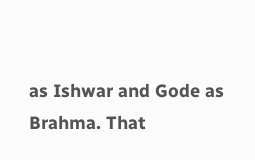as Ishwar and Gode as Brahma. That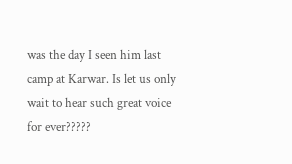was the day I seen him last camp at Karwar. Is let us only wait to hear such great voice for ever?????